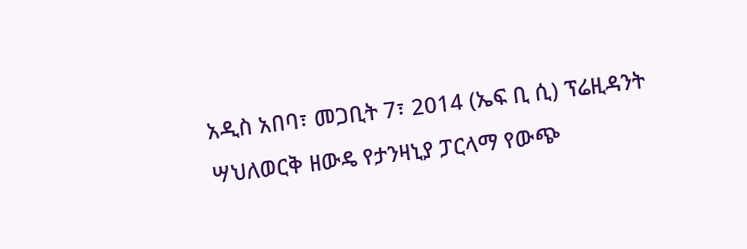አዲስ አበባ፣ መጋቢት 7፣ 2014 (ኤፍ ቢ ሲ) ፕሬዚዳንት ሣህለወርቅ ዘውዴ የታንዛኒያ ፓርላማ የውጭ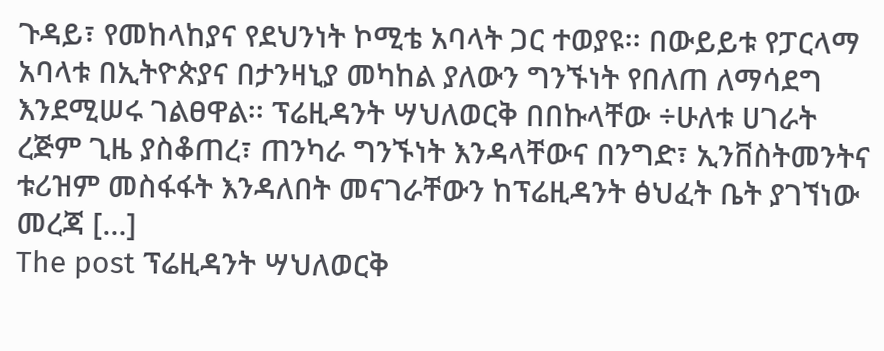ጉዳይ፣ የመከላከያና የደህንነት ኮሚቴ አባላት ጋር ተወያዩ፡፡ በውይይቱ የፓርላማ አባላቱ በኢትዮጵያና በታንዛኒያ መካከል ያለውን ግንኙነት የበለጠ ለማሳደግ እንደሚሠሩ ገልፀዋል፡፡ ፕሬዚዳንት ሣህለወርቅ በበኩላቸው ÷ሁለቱ ሀገራት ረጅም ጊዜ ያስቆጠረ፣ ጠንካራ ግንኙነት እንዳላቸውና በንግድ፣ ኢንቨስትመንትና ቱሪዝም መስፋፋት እንዳለበት መናገራቸውን ከፕሬዚዳንት ፅህፈት ቤት ያገኘነው መረጃ […]
The post ፕሬዚዳንት ሣህለወርቅ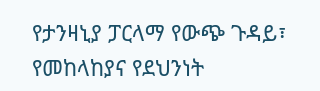የታንዛኒያ ፓርላማ የውጭ ጉዳይ፣ የመከላከያና የደህንነት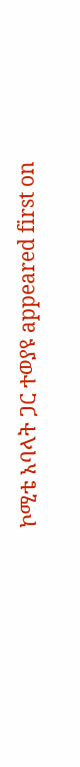ኮሚቴ አባላት ጋር ተወያዩ appeared first on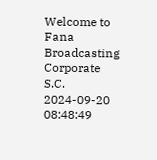Welcome to Fana Broadcasting Corporate S.C.
2024-09-20 08:48:49